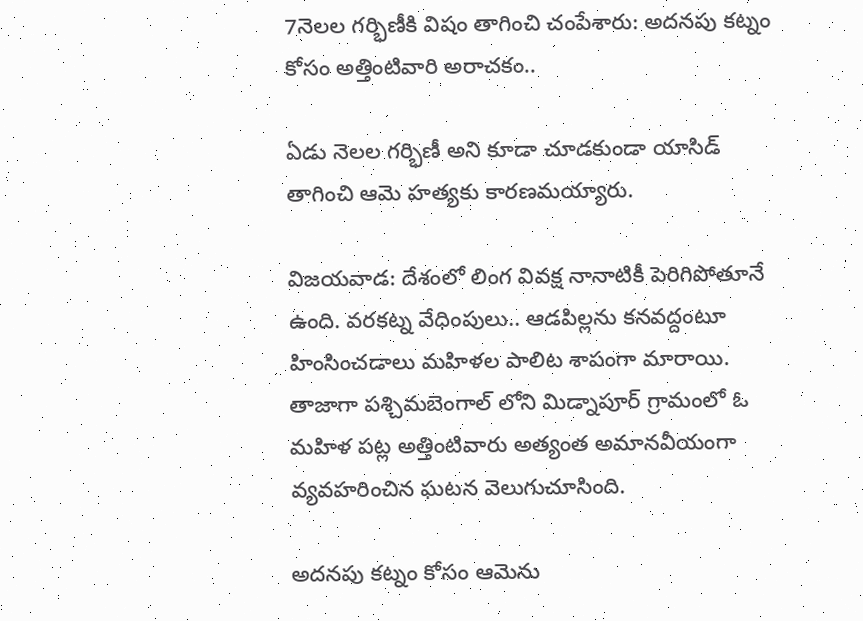7నెలల గర్భిణీకి విషం తాగించి చంపేశారు: అదనపు కట్నం కోసం అత్తింటివారి అరాచకం..

ఏడు నెలల గర్భిణీ అని కూడా చూడకుండా యాసిడ్ తాగించి ఆమె హత్యకు కారణమయ్యారు.

విజయవాడ: దేశంలో లింగ వివక్ష నానాటికీ పెరిగిపోతూనే ఉంది. వరకట్న వేధింపులు.. ఆడపిల్లను కనవద్దంటూ హింసించడాలు మహిళల పాలిట శాపంగా మారాయి. తాజాగా పశ్చిమబెంగాల్ లోని మిడ్నాపూర్ గ్రామంలో ఓ మహిళ పట్ల అత్తింటివారు అత్యంత అమానవీయంగా వ్యవహరించిన ఘటన వెలుగుచూసింది.

అదనపు కట్నం కోసం ఆమెను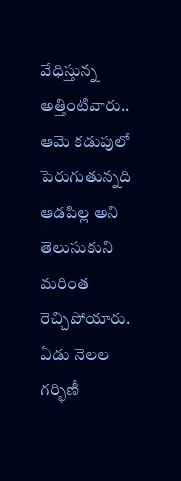వేధిస్తున్న అత్తింటివారు.. ఆమె కడుపులో పెరుగుతున్నది ఆడపిల్ల అని తెలుసుకుని మరింత రెచ్చిపోయారు. ఏడు నెలల గర్భిణీ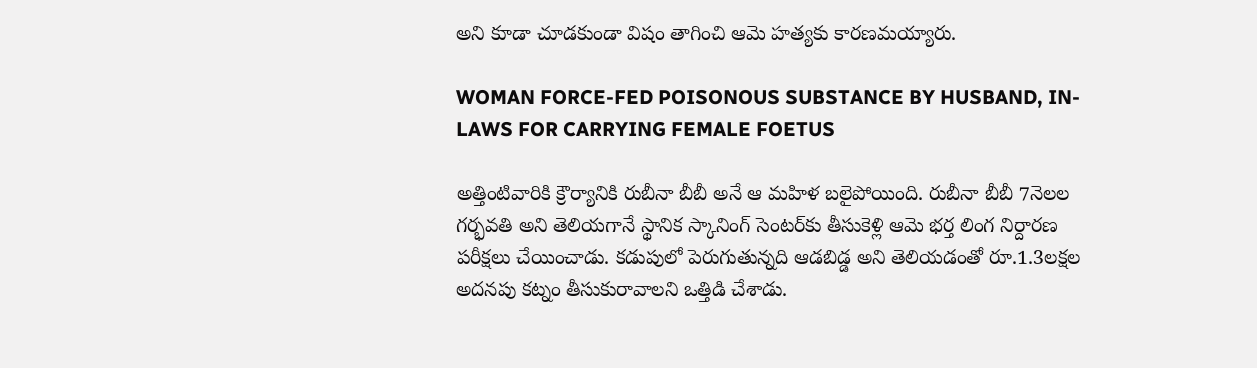అని కూడా చూడకుండా విషం తాగించి ఆమె హత్యకు కారణమయ్యారు.

WOMAN FORCE-FED POISONOUS SUBSTANCE BY HUSBAND, IN-LAWS FOR CARRYING FEMALE FOETUS

అత్తింటివారికి క్రౌర్యానికి రుబీనా బీబీ అనే ఆ మహిళ బలైపోయింది. రుబీనా బీబీ 7నెలల గర్భవతి అని తెలియగానే స్థానిక స్కానింగ్ సెంటర్‌కు తీసుకెళ్లి ఆమె భర్త లింగ నిర్దారణ పరీక్షలు చేయించాడు. కడుపులో పెరుగుతున్నది ఆడబిడ్డ అని తెలియడంతో రూ.1.3లక్షల అదనపు కట్నం తీసుకురావాలని ఒత్తిడి చేశాడు.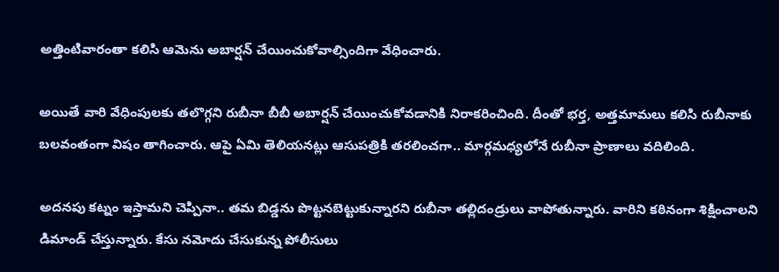అత్తింటివారంతా కలిసి ఆమెను అబార్షన్ చేయించుకోవాల్సిందిగా వేధించారు.

అయితే వారి వేధింపులకు తలొగ్గని రుబీనా బీబీ అబార్షన్ చేయించుకోవడానికి నిరాకరించింది. దీంతో భర్త, అత్తమామలు కలిసి రుబీనాకు బలవంతంగా విషం తాగించారు. ఆపై ఏమి తెలియనట్లు ఆసుపత్రికి తరలించగా.. మార్గమధ్యలోనే రుబీనా ప్రాణాలు వదిలింది.

అదనపు కట్నం ఇస్తామని చెప్పినా.. తమ బిడ్డను పొట్టనబెట్టుకున్నారని రుబీనా తల్లిదండ్రులు వాపోతున్నారు. వారిని కఠినంగా శిక్షించాలని డిమాండ్ చేస్తున్నారు. కేసు నమోదు చేసుకున్న పోలీసులు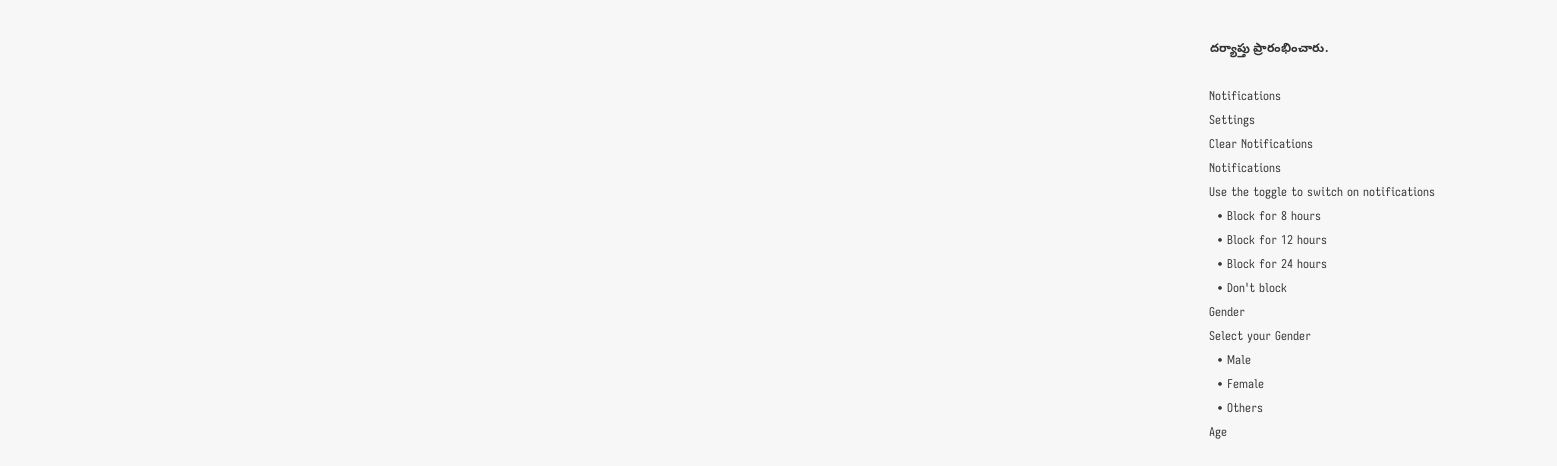దర్యాప్తు ప్రారంభించారు.

Notifications
Settings
Clear Notifications
Notifications
Use the toggle to switch on notifications
  • Block for 8 hours
  • Block for 12 hours
  • Block for 24 hours
  • Don't block
Gender
Select your Gender
  • Male
  • Female
  • Others
Age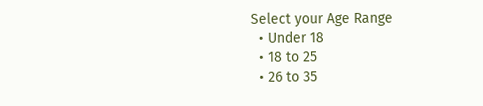Select your Age Range
  • Under 18
  • 18 to 25
  • 26 to 35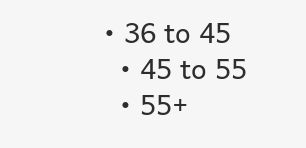• 36 to 45
  • 45 to 55
  • 55+